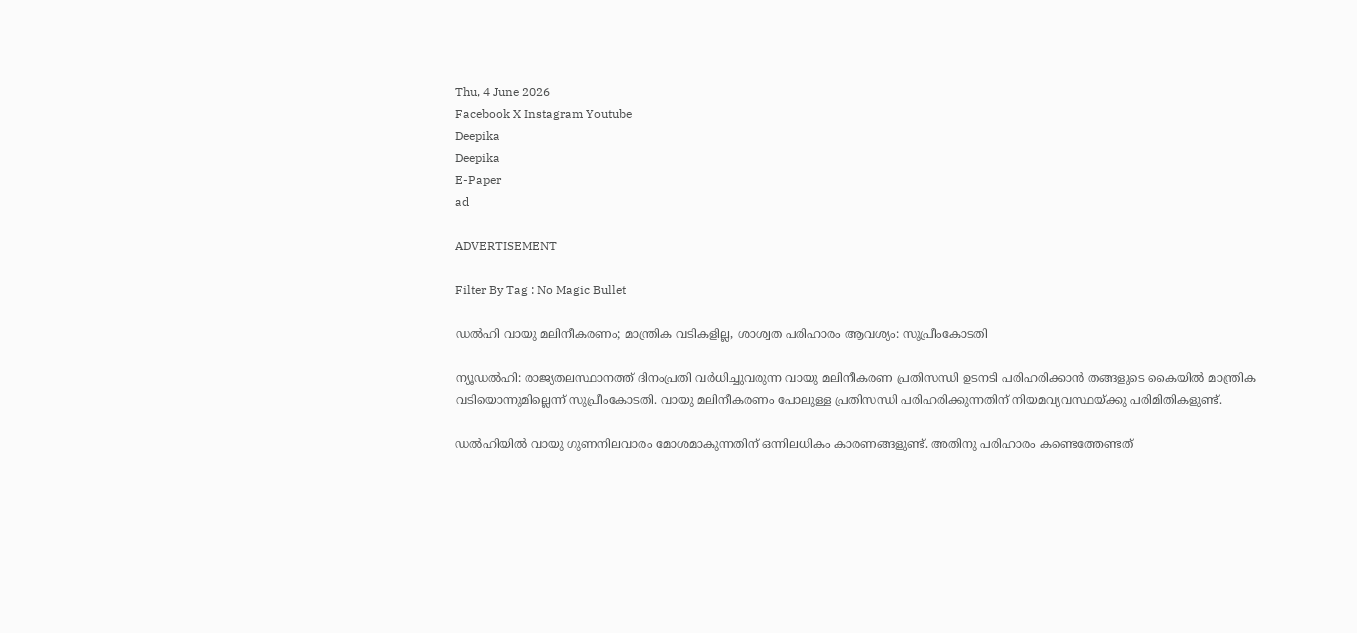Thu, 4 June 2026
Facebook X Instagram Youtube
Deepika
Deepika
E-Paper
ad

ADVERTISEMENT

Filter By Tag : No Magic Bullet

ഡൽഹി വായു മലിനീകരണം; മാന്ത്രിക വടികളില്ല, ശാശ്വത പരിഹാരം ആവശ്യം: സുപ്രീംകോടതി

ന്യൂഡൽഹി: രാജ്യതലസ്ഥാനത്ത് ദിനംപ്രതി വർധിച്ചുവരുന്ന വായു മലിനീകരണ പ്രതിസന്ധി ഉടനടി പരിഹരിക്കാൻ തങ്ങളുടെ കൈയിൽ മാന്ത്രിക വടിയൊന്നുമില്ലെന്ന് സുപ്രീംകോടതി. വായു മലിനീകരണം പോലുള്ള പ്രതിസന്ധി പരിഹരിക്കുന്നതിന് നിയമവ്യവസ്ഥയ്ക്കു പരിമിതികളുണ്ട്.

ഡൽഹിയിൽ വായു ഗുണനിലവാരം മോശമാകുന്നതിന് ഒന്നിലധികം കാരണങ്ങളുണ്ട്. അതിനു പരിഹാരം കണ്ടെത്തേണ്ടത്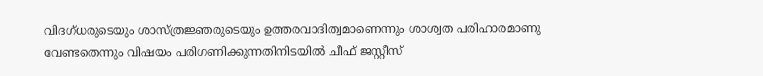വിദഗ്ധരുടെയും ശാസ്ത്രജ്ഞരുടെയും ഉത്തരവാദിത്വമാണെന്നും ശാശ്വത പരിഹാരമാണു വേണ്ടതെന്നും വിഷയം പരിഗണിക്കുന്നതിനിടയിൽ ചീഫ് ജസ്റ്റീസ്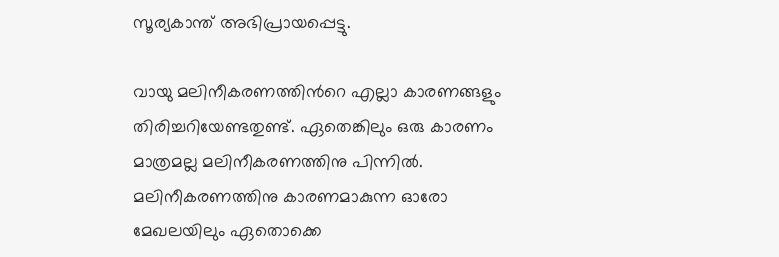സൂര്യകാന്ത് അഭിപ്രായപ്പെട്ടു.

വായു മലിനീകരണത്തിന്‍റെ എല്ലാ കാരണങ്ങളും തിരിച്ചറിയേണ്ടതുണ്ട്. ഏതെങ്കിലും ഒരു കാരണം മാത്രമല്ല മലിനീകരണത്തിനു പിന്നിൽ. മലിനീകരണത്തിനു കാരണമാകുന്ന ഓരോ മേഖലയിലും ഏതൊക്കെ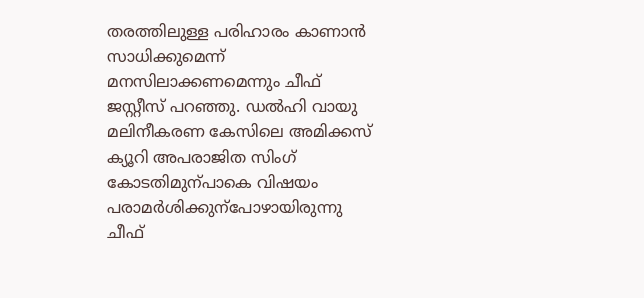തരത്തിലുള്ള പരിഹാരം കാണാൻ സാധിക്കുമെന്ന് മനസിലാക്കണമെന്നും ചീഫ് ജസ്റ്റീസ് പറഞ്ഞു. ഡൽഹി വായു മലിനീകരണ കേസിലെ അമിക്കസ് ക്യൂറി അപരാജിത സിംഗ് കോടതിമുന്പാകെ വിഷയം പരാമർശിക്കുന്പോഴായിരുന്നു ചീഫ്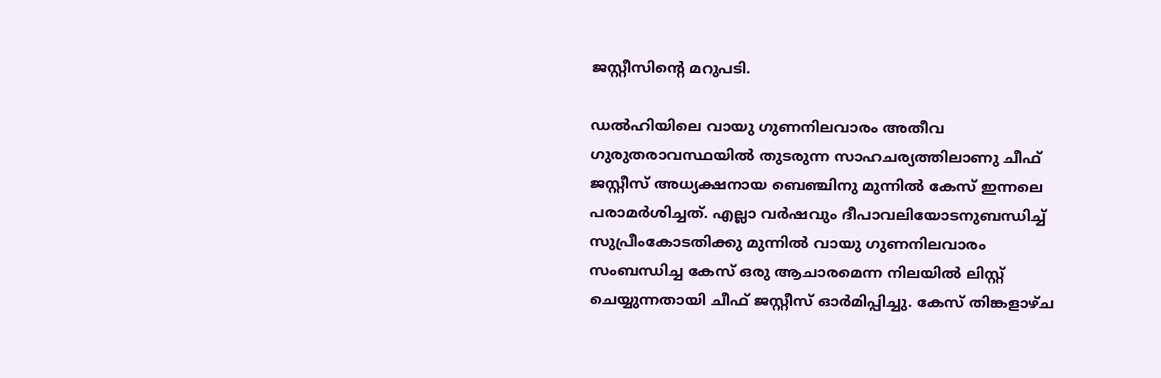ജസ്റ്റീസിന്‍റെ മറുപടി.

ഡൽഹിയിലെ വായു ഗുണനിലവാരം അതീവ ഗുരുതരാവസ്ഥയിൽ തുടരുന്ന സാഹചര്യത്തിലാണു ചീഫ് ജസ്റ്റീസ് അധ്യക്ഷനായ ബെഞ്ചിനു മുന്നിൽ കേസ് ഇന്നലെ പരാമർശിച്ചത്. എല്ലാ വർഷവും ദീപാവലിയോടനുബന്ധിച്ച് സുപ്രീംകോടതിക്കു മുന്നിൽ വായു ഗുണനിലവാരം സംബന്ധിച്ച കേസ് ഒരു ആചാരമെന്ന നിലയിൽ ലിസ്റ്റ് ചെയ്യുന്നതായി ചീഫ് ജസ്റ്റീസ് ഓർമിപ്പിച്ചു. കേസ് തിങ്കളാഴ്ച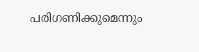പരിഗണിക്കുമെന്നും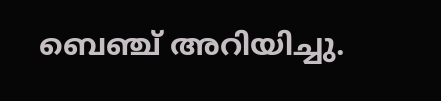ബെഞ്ച് അറിയിച്ചു.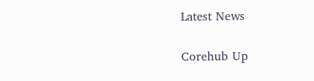Latest News

Corehub Up